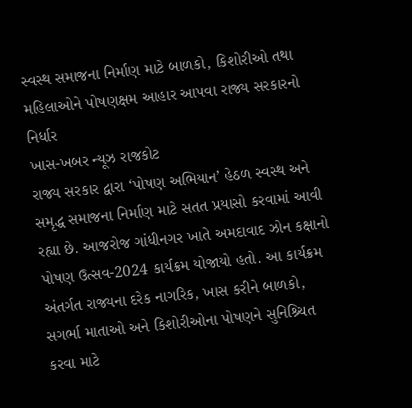સ્વસ્થ સમાજના નિર્માણ માટે બાળકો, કિશોરીઓ તથા મહિલાઓને પોષણક્ષમ આહાર આપવા રાજ્ય સરકારનો નિર્ધાર
ખાસ-ખબર ન્યૂઝ રાજકોટ
રાજ્ય સરકાર દ્વારા ‘પોષણ અભિયાન’ હેઠળ સ્વસ્થ અને સમૃદ્ધ સમાજના નિર્માણ માટે સતત પ્રયાસો કરવામાં આવી રહ્યા છે. આજરોજ ગાંધીનગર ખાતે અમદાવાદ ઝોન કક્ષાનો પોષણ ઉત્સવ-2024 કાર્યક્રમ યોજાયો હતો. આ કાર્યક્રમ અંતર્ગત રાજ્યના દરેક નાગરિક, ખાસ કરીને બાળકો, સગર્ભા માતાઓ અને કિશોરીઓના પોષણને સુનિશ્ર્ચિત કરવા માટે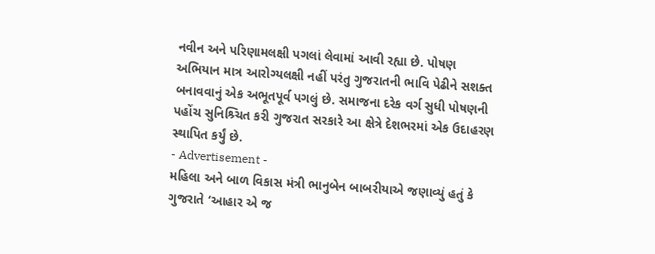નવીન અને પરિણામલક્ષી પગલાં લેવામાં આવી રહ્યા છે. પોષણ અભિયાન માત્ર આરોગ્યલક્ષી નહીં પરંતુ ગુજરાતની ભાવિ પેઢીને સશક્ત બનાવવાનું એક અભૂતપૂર્વ પગલું છે. સમાજના દરેક વર્ગ સુધી પોષણની પહોંચ સુનિશ્ર્ચિત કરી ગુજરાત સરકારે આ ક્ષેત્રે દેશભરમાં એક ઉદાહરણ સ્થાપિત કર્યું છે.
- Advertisement -
મહિલા અને બાળ વિકાસ મંત્રી ભાનુબેન બાબરીયાએ જણાવ્યું હતું કે ગુજરાતે ‘આહાર એ જ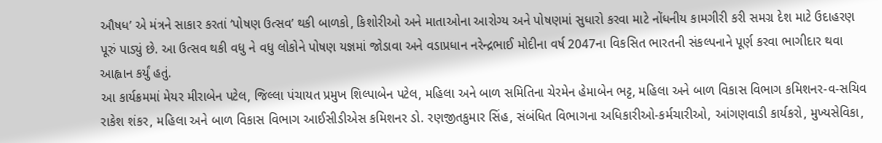ઔષધ’ એ મંત્રને સાકાર કરતાં ‘પોષણ ઉત્સવ’ થકી બાળકો, કિશોરીઓ અને માતાઓના આરોગ્ય અને પોષણમાં સુધારો કરવા માટે નોંધનીય કામગીરી કરી સમગ્ર દેશ માટે ઉદાહરણ પૂરું પાડ્યું છે. આ ઉત્સવ થકી વધુ ને વધુ લોકોને પોષણ યજ્ઞમાં જોડાવા અને વડાપ્રધાન નરેન્દ્રભાઈ મોદીના વર્ષ 2047ના વિકસિત ભારતની સંકલ્પનાને પૂર્ણ કરવા ભાગીદાર થવા આહ્વાન કર્યું હતું.
આ કાર્યક્રમમાં મેયર મીરાબેન પટેલ, જિલ્લા પંચાયત પ્રમુખ શિલ્પાબેન પટેલ, મહિલા અને બાળ સમિતિના ચેરમેન હેમાબેન ભટ્ટ, મહિલા અને બાળ વિકાસ વિભાગ કમિશનર-વ-સચિવ રાકેશ શંકર, મહિલા અને બાળ વિકાસ વિભાગ આઈસીડીએસ કમિશનર ડો. રણજીતકુમાર સિંહ, સંબંધિત વિભાગના અધિકારીઓ-કર્મચારીઓ, આંગણવાડી કાર્યકરો, મુખ્યસેવિકા,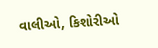વાલીઓ, કિશોરીઓ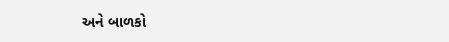અને બાળકો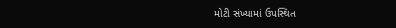મોટી સંખ્યામાં ઉપસ્થિત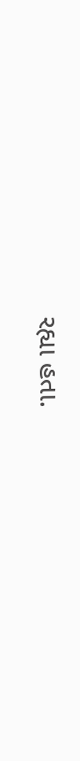રહ્યા હતા.